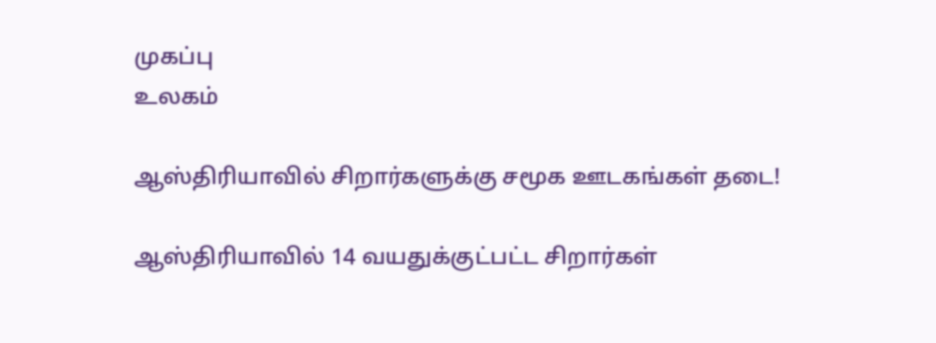முகப்பு
உலகம்

ஆஸ்திரியாவில் சிறார்களுக்கு சமூக ஊடகங்கள் தடை!

ஆஸ்திரியாவில் 14 வயதுக்குட்பட்ட சிறார்கள்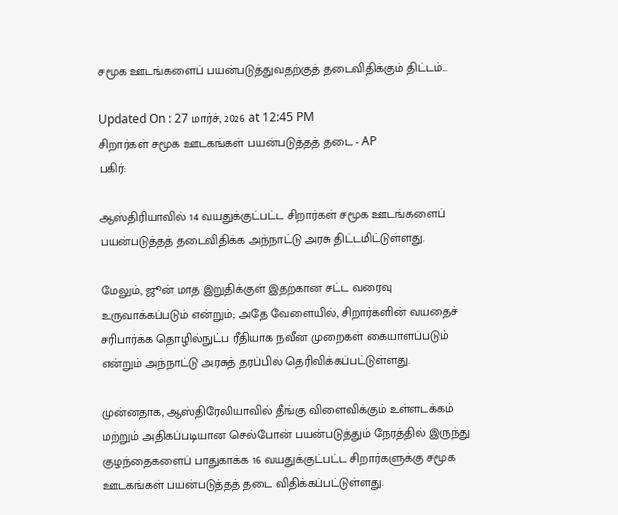சமூக ஊடங்களைப் பயன்படுத்துவதற்குத் தடைவிதிக்கும் திட்டம்...

Updated On : 27 மார்ச், 2026 at 12:45 PM
சிறார்கள் சமூக ஊடகங்கள் பயன்படுத்தத் தடை - AP
பகிர்:

ஆஸ்திரியாவில் 14 வயதுக்குட்பட்ட சிறார்கள் சமூக ஊடங்களைப் பயன்படுத்தத் தடைவிதிக்க அந்நாட்டு அரசு திட்டமிட்டுள்ளது.

மேலும், ஜூன் மாத இறுதிக்குள் இதற்கான சட்ட வரைவு உருவாக்கப்படும் என்றும்; அதே வேளையில், சிறார்களின் வயதைச் சரிபார்க்க தொழில்நுட்ப ரீதியாக நவீன முறைகள் கையாளப்படும் என்றும் அந்நாட்டு அரசுத் தரப்பில் தெரிவிக்கப்பட்டுள்ளது.

முன்னதாக, ஆஸ்திரேலியாவில் தீங்கு விளைவிக்கும் உள்ளடக்கம் மற்றும் அதிகப்படியான செல்போன் பயன்படுத்தும் நேரத்தில் இருந்து குழந்தைகளைப் பாதுகாக்க 16 வயதுக்குட்பட்ட சிறார்களுக்கு சமூக ஊடகங்கள் பயன்படுத்தத் தடை விதிக்கப்பட்டுள்ளது.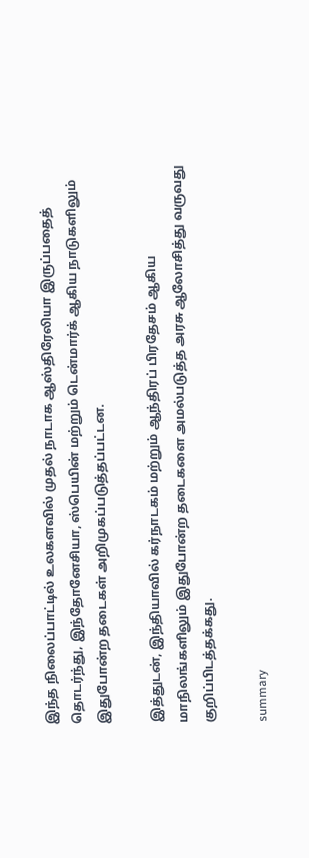இந்த நிலைப்பாட்டில் உலகளவில் முதல் நாடாக ஆஸ்திரேலியா இருப்பதைத் தொடர்ந்து, இந்தோனேசியா, ஸ்பெயின் மற்றும் டென்மார்க் ஆகிய நாடுகளிலும் இதுபோன்ற தடைகள் அறிமுகப்படுத்தப்பட்டன.

இத்துடன், இந்தியாவில் கர்நாடகம் மற்றும் ஆந்திரப் பிரதேசம் ஆகிய மாநிலங்களிலும் இதுபோன்ற தடைகளை அமல்படுத்த அரசு ஆலோசித்து வருவது குறிப்பிடத்தக்கது.

summary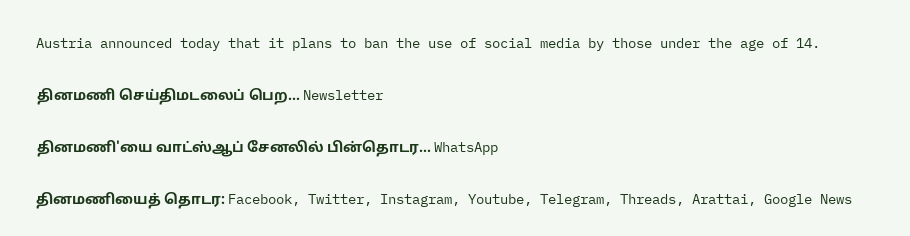Austria announced today that it plans to ban the use of social media by those under the age of 14.

தினமணி செய்திமடலைப் பெற... Newsletter

தினமணி'யை வாட்ஸ்ஆப் சேனலில் பின்தொடர... WhatsApp

தினமணியைத் தொடர: Facebook, Twitter, Instagram, Youtube, Telegram, Threads, Arattai, Google News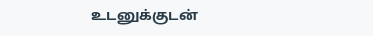உடனுக்குடன்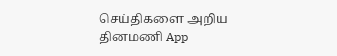செய்திகளை அறிய தினமணி App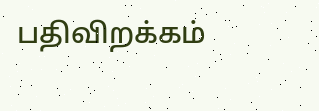பதிவிறக்கம்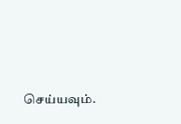செய்யவும்.